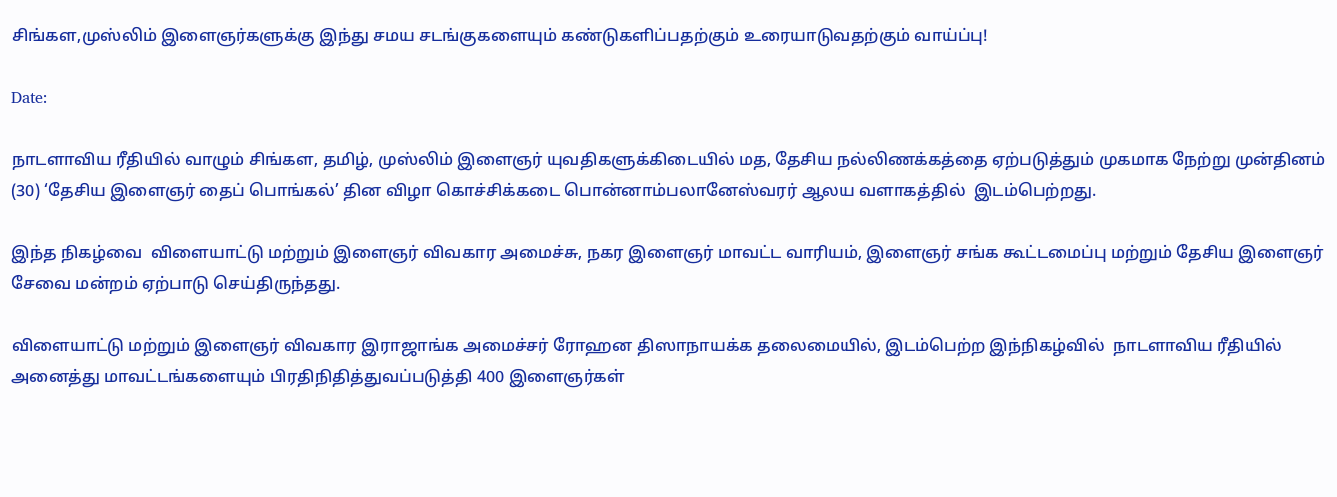சிங்கள,முஸ்லிம் இளைஞர்களுக்கு இந்து சமய சடங்குகளையும் கண்டுகளிப்பதற்கும் உரையாடுவதற்கும் வாய்ப்பு!

Date:

நாடளாவிய ரீதியில் வாழும் சிங்கள, தமிழ், முஸ்லிம் இளைஞர் யுவதிகளுக்கிடையில் மத, தேசிய நல்லிணக்கத்தை ஏற்படுத்தும் முகமாக நேற்று முன்தினம் (30) ‘தேசிய இளைஞர் தைப் பொங்கல்’ தின விழா கொச்சிக்கடை பொன்னாம்பலானேஸ்வரர் ஆலய வளாகத்தில்  இடம்பெற்றது.

இந்த நிகழ்வை  விளையாட்டு மற்றும் இளைஞர் விவகார அமைச்சு, நகர இளைஞர் மாவட்ட வாரியம், இளைஞர் சங்க கூட்டமைப்பு மற்றும் தேசிய இளைஞர் சேவை மன்றம் ஏற்பாடு செய்திருந்தது.

விளையாட்டு மற்றும் இளைஞர் விவகார இராஜாங்க அமைச்சர் ரோஹன திஸாநாயக்க தலைமையில், இடம்பெற்ற இந்நிகழ்வில்  நாடளாவிய ரீதியில் அனைத்து மாவட்டங்களையும் பிரதிநிதித்துவப்படுத்தி 400 இளைஞர்கள்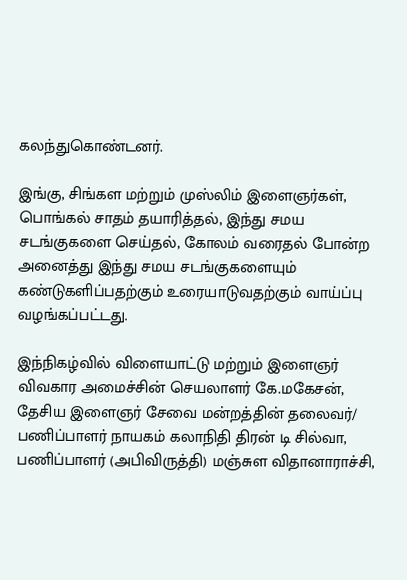கலந்துகொண்டனர்.

இங்கு, சிங்கள மற்றும் முஸ்லிம் இளைஞர்கள், பொங்கல் சாதம் தயாரித்தல், இந்து சமய சடங்குகளை செய்தல், கோலம் வரைதல் போன்ற அனைத்து இந்து சமய சடங்குகளையும் கண்டுகளிப்பதற்கும் உரையாடுவதற்கும் வாய்ப்பு வழங்கப்பட்டது.

இந்நிகழ்வில் விளையாட்டு மற்றும் இளைஞர் விவகார அமைச்சின் செயலாளர் கே.மகேசன், தேசிய இளைஞர் சேவை மன்றத்தின் தலைவர்/ பணிப்பாளர் நாயகம் கலாநிதி திரன் டி சில்வா, பணிப்பாளர் (அபிவிருத்தி) மஞ்சுள விதானாராச்சி,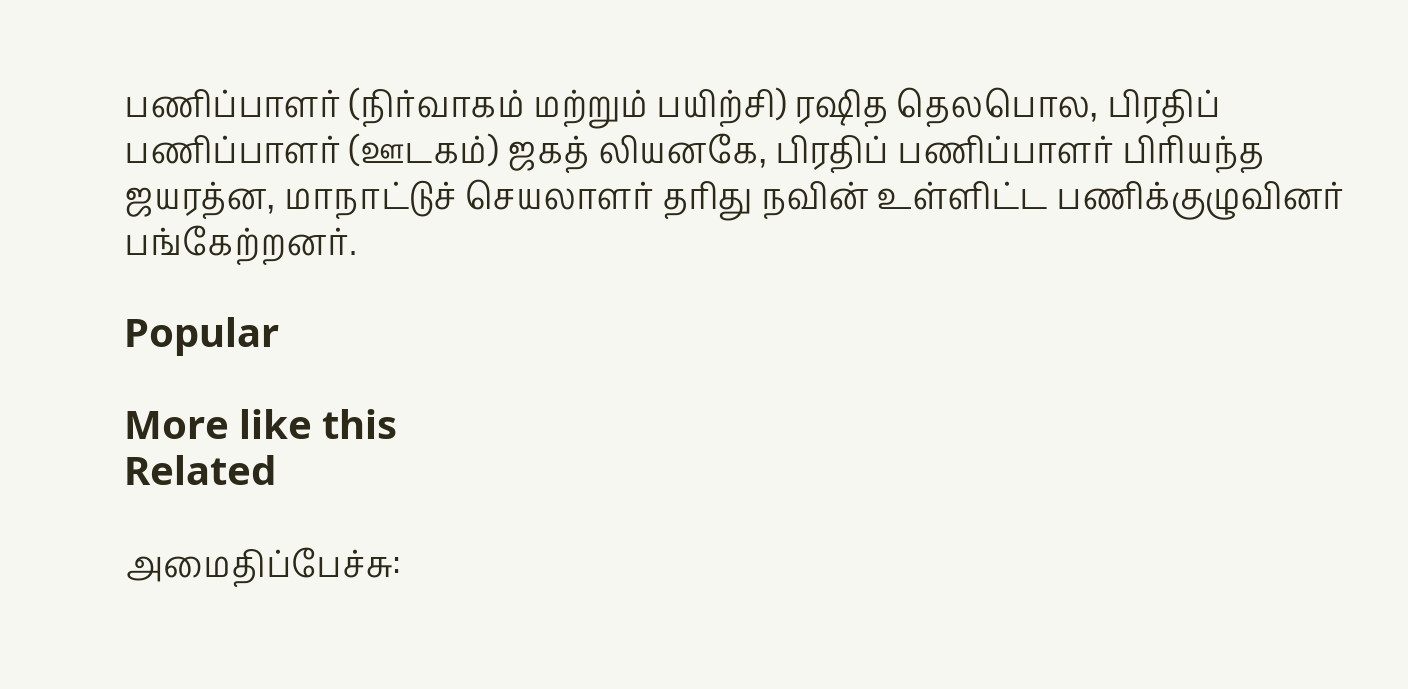பணிப்பாளர் (நிர்வாகம் மற்றும் பயிற்சி) ரஷித தெலபொல, பிரதிப் பணிப்பாளர் (ஊடகம்) ஜகத் லியனகே, பிரதிப் பணிப்பாளர் பிரியந்த ஜயரத்ன, மாநாட்டுச் செயலாளர் தரிது நவின் உள்ளிட்ட பணிக்குழுவினர் பங்கேற்றனர்.

Popular

More like this
Related

அமைதிப்பேச்சு: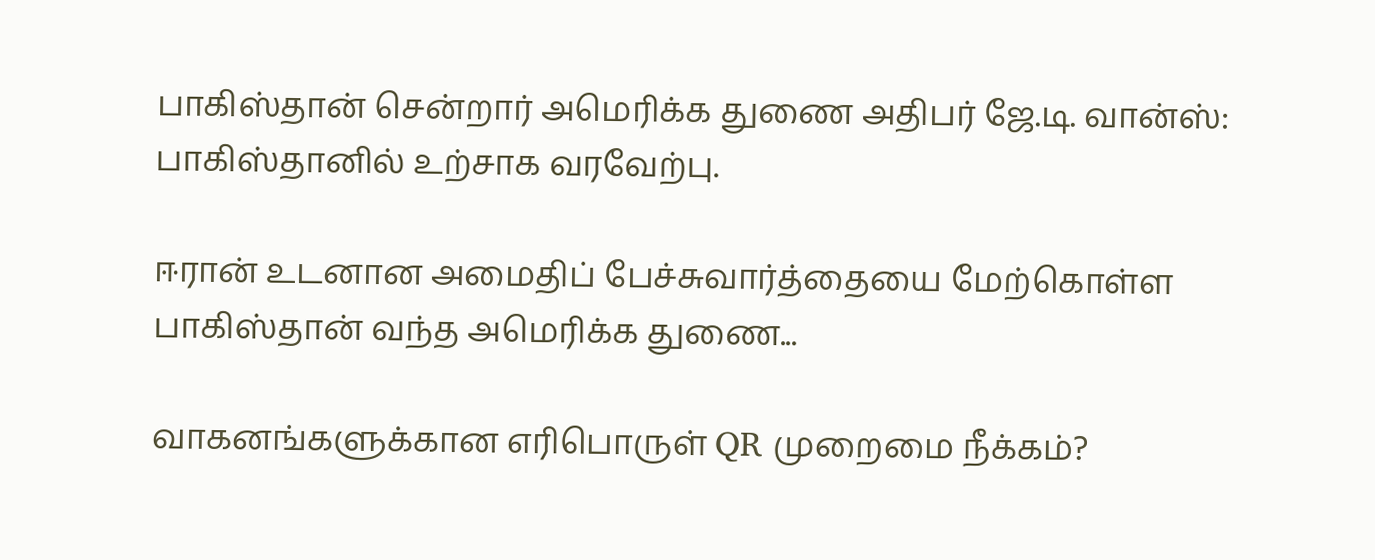பாகிஸ்தான் சென்றார் அமெரிக்க துணை அதிபர் ஜே.டி. வான்ஸ்: பாகிஸ்தானில் உற்சாக வரவேற்பு.

ஈரான் உடனான அமைதிப் பேச்சுவார்த்தையை மேற்கொள்ள பாகிஸ்தான் வந்த அமெரிக்க துணை...

வாகனங்களுக்கான எரிபொருள் QR முறைமை நீக்கம்?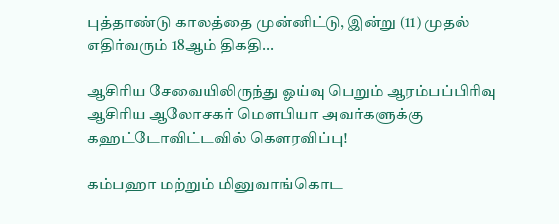புத்தாண்டு காலத்தை முன்னிட்டு, இன்று (11) முதல் எதிர்வரும் 18ஆம் திகதி...

ஆசிரிய சேவையிலிருந்து ஓய்வு பெறும் ஆரம்பப்பிரிவு ஆசிரிய ஆலோசகர் மௌபியா அவர்களுக்கு கஹட்டோவிட்டவில் கௌரவிப்பு!

கம்பஹா மற்றும் மினுவாங்கொட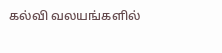கல்வி வலயங்களில்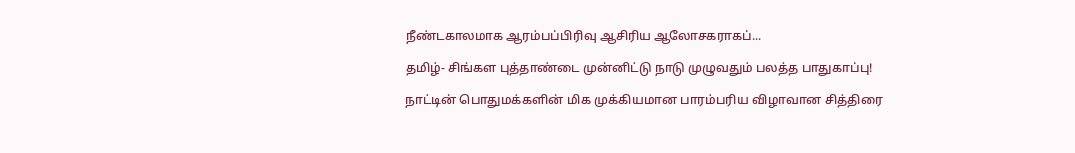நீண்டகாலமாக ஆரம்பப்பிரிவு ஆசிரிய ஆலோசகராகப்...

தமிழ்- சிங்கள புத்தாண்டை முன்னிட்டு நாடு முழுவதும் பலத்த பாதுகாப்பு!

நாட்டின் பொதுமக்களின் மிக முக்கியமான பாரம்பரிய விழாவான சித்திரை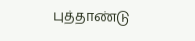புத்தாண்டு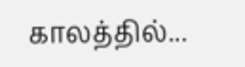காலத்தில்...